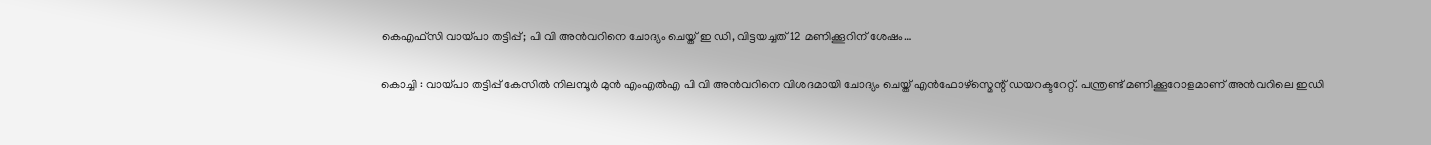കെഎഫ്‌സി വായ്പാ തട്ടിപ്പ്; പി വി അന്‍വറിനെ ചോദ്യം ചെയ്ത് ഇ ഡി, വിട്ടയച്ചത് 12 മണിക്കൂറിന് ശേഷം…

കൊച്ചി : വായ്പാ തട്ടിപ്പ് കേസില്‍ നിലമ്പൂര്‍ മുന്‍ എംഎല്‍എ പി വി അന്‍വറിനെ വിശദമായി ചോദ്യം ചെയ്ത് എന്‍ഫോഴ്സ്മെന്റ് ഡയറക്ടറേറ്റ്. പന്ത്രണ്ട് മണിക്കൂറോളമാണ് അന്‍വറിലെ ഇഡി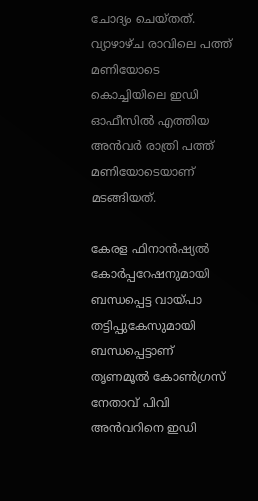ചോദ്യം ചെയ്തത്. വ്യാഴാഴ്ച രാവിലെ പത്ത് മണിയോടെ കൊച്ചിയിലെ ഇഡി ഓഫീസില്‍ എത്തിയ അന്‍വര്‍ രാത്രി പത്ത് മണിയോടെയാണ് മടങ്ങിയത്.

കേരള ഫിനാന്‍ഷ്യല്‍ കോര്‍പ്പറേഷനുമായി ബന്ധപ്പെട്ട വായ്പാ തട്ടിപ്പുകേസുമായി ബന്ധപ്പെട്ടാണ് തൃണമൂല്‍ കോണ്‍ഗ്രസ് നേതാവ് പിവി അന്‍വറിനെ ഇഡി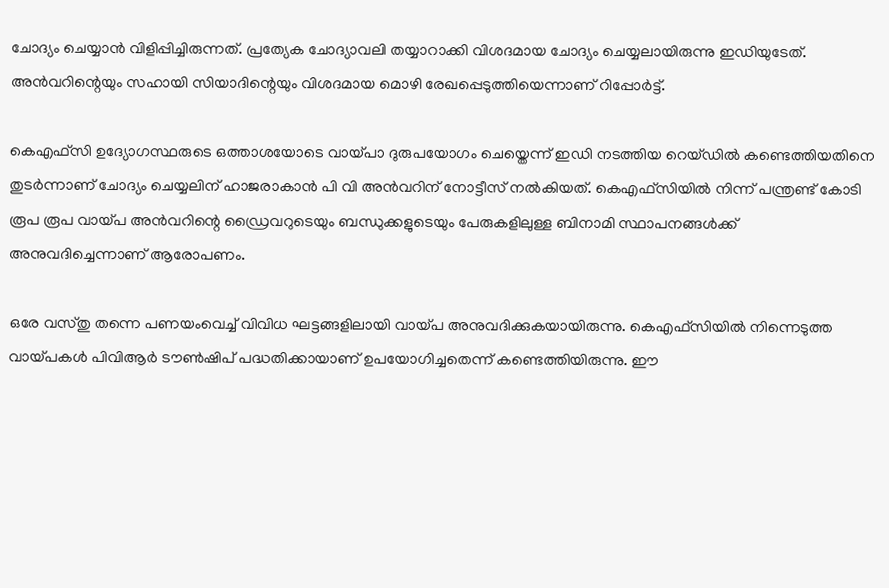ചോദ്യം ചെയ്യാന്‍ വിളിപ്പിച്ചിരുന്നത്. പ്രത്യേക ചോദ്യാവലി തയ്യാറാക്കി വിശദമായ ചോദ്യം ചെയ്യലായിരുന്നു ഇഡിയുടേത്. അന്‍വറിന്റെയും സഹായി സിയാദിന്റെയും വിശദമായ മൊഴി രേഖപ്പെടുത്തിയെന്നാണ് റിപ്പോര്‍ട്ട്.

കെഎഫ്സി ഉദ്യോഗസ്ഥരുടെ ഒത്താശയോടെ വായ്പാ ദുരുപയോഗം ചെയ്തെന്ന് ഇഡി നടത്തിയ റെയ്ഡില്‍ കണ്ടെത്തിയതിനെ തുടര്‍ന്നാണ് ചോദ്യം ചെയ്യലിന് ഹാജരാകാന്‍ പി വി അൻവറിന് നോട്ടീസ് നല്‍കിയത്. കെഎഫ്സിയില്‍ നിന്ന് പന്ത്രണ്ട് കോടി രൂപ രൂപ വായ്പ അന്‍വറിന്റെ ഡ്രൈവറുടെയും ബന്ധുക്കളുടെയും പേരുകളിലുള്ള ബിനാമി സ്ഥാപനങ്ങള്‍ക്ക് അനുവദിച്ചെന്നാണ് ആരോപണം.

ഒരേ വസ്തു തന്നെ പണയംവെച്ച് വിവിധ ഘട്ടങ്ങളിലായി വായ്പ അനുവദിക്കുകയായിരുന്നു. കെഎഫ്സിയില്‍ നിന്നെടുത്ത വായ്പകള്‍ പിവിആര്‍ ടൗണ്‍ഷിപ് പദ്ധതിക്കായാണ് ഉപയോഗിച്ചതെന്ന് കണ്ടെത്തിയിരുന്നു. ഈ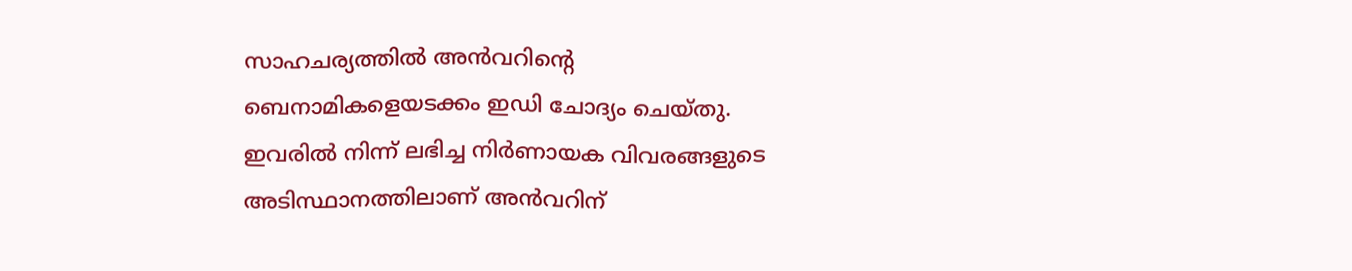സാഹചര്യത്തില്‍ അന്‍വറിന്റെ ബെനാമികളെയടക്കം ഇഡി ചോദ്യം ചെയ്തു. ഇവരില്‍ നിന്ന് ലഭിച്ച നിര്‍ണായക വിവരങ്ങളുടെ അടിസ്ഥാനത്തിലാണ് അന്‍വറിന്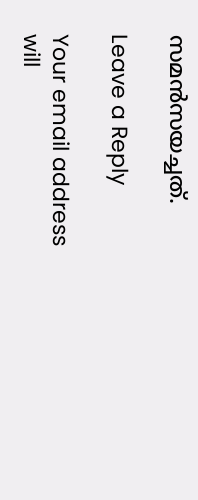സമന്‍സയച്ചത്.

Leave a Reply

Your email address will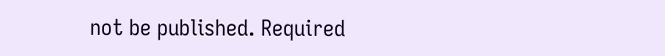not be published. Required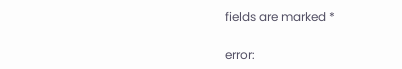fields are marked *

error: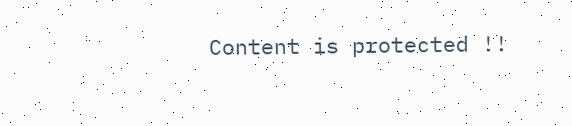Content is protected !!